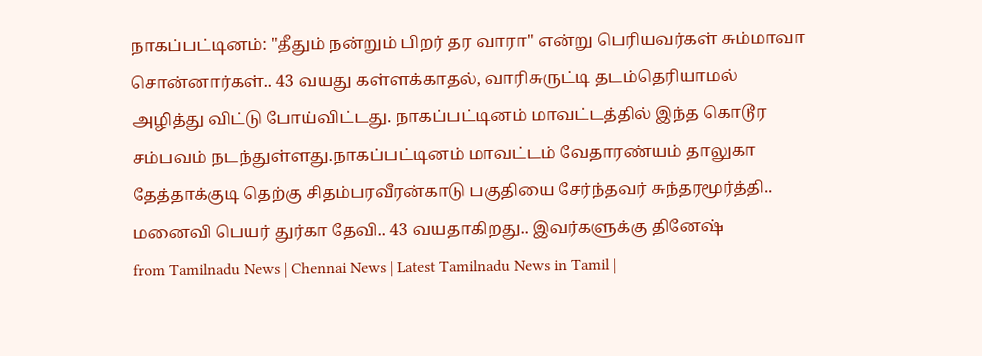நாகப்பட்டினம்: "தீதும் நன்றும் பிறர் தர வாரா" என்று பெரியவர்கள் சும்மாவா சொன்னார்கள்.. 43 வயது கள்ளக்காதல், வாரிசுருட்டி தடம்தெரியாமல் அழித்து விட்டு போய்விட்டது. நாகப்பட்டினம் மாவட்டத்தில் இந்த கொடூர சம்பவம் நடந்துள்ளது.நாகப்பட்டினம் மாவட்டம் வேதாரண்யம் தாலுகா தேத்தாக்குடி தெற்கு சிதம்பரவீரன்காடு பகுதியை சேர்ந்தவர் சுந்தரமூர்த்தி.. மனைவி பெயர் துர்கா தேவி.. 43 வயதாகிறது.. இவர்களுக்கு தினேஷ்
from Tamilnadu News | Chennai News | Latest Tamilnadu News in Tamil |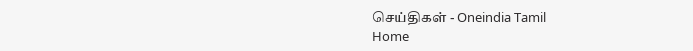செய்திகள் - Oneindia Tamil
Home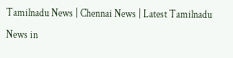Tamilnadu News | Chennai News | Latest Tamilnadu News in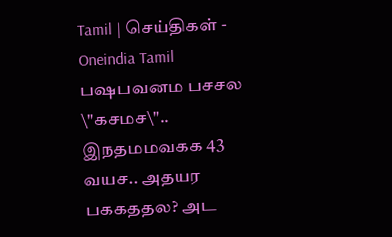Tamil | செய்திகள் - Oneindia Tamil
பஷபவனம பசசல \"கசமச\".. இநதமமவகக 43 வயச.. அதயர பககததல? அட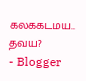கலககடமய.. தவய?
- Blogger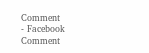Comment
- Facebook Comment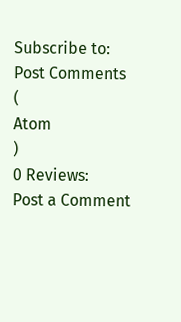Subscribe to:
Post Comments
(
Atom
)
0 Reviews:
Post a Comment